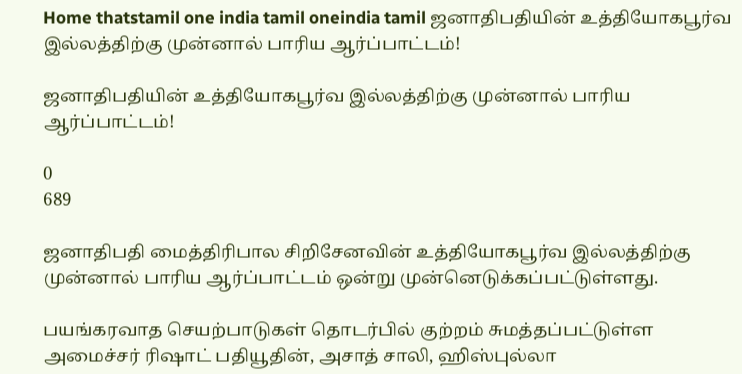Home thatstamil one india tamil oneindia tamil ஜனாதிபதியின் உத்தியோகபூர்வ இல்லத்திற்கு முன்னால் பாரிய ஆர்ப்பாட்டம்!

ஜனாதிபதியின் உத்தியோகபூர்வ இல்லத்திற்கு முன்னால் பாரிய ஆர்ப்பாட்டம்!

0
689

ஜனாதிபதி மைத்திரிபால சிறிசேனவின் உத்தியோகபூர்வ இல்லத்திற்கு முன்னால் பாரிய ஆர்ப்பாட்டம் ஒன்று முன்னெடுக்கப்பட்டுள்ளது.

பயங்கரவாத செயற்பாடுகள் தொடர்பில் குற்றம் சுமத்தப்பட்டுள்ள அமைச்சர் ரிஷாட் பதியூதின், அசாத் சாலி, ஹிஸ்புல்லா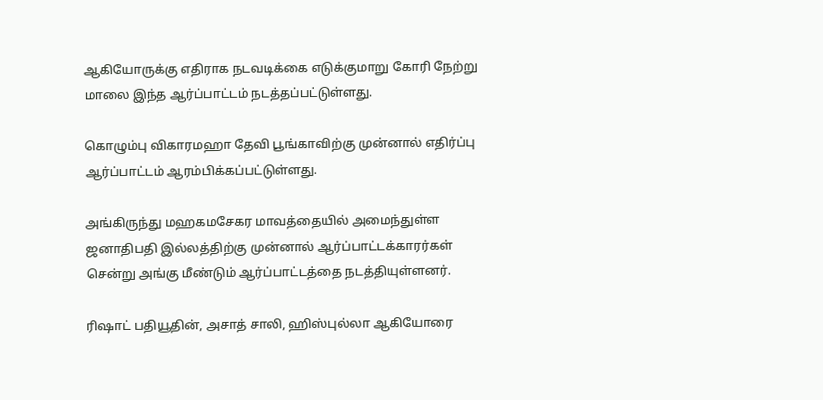ஆகியோருக்கு எதிராக நடவடிக்கை எடுக்குமாறு கோரி நேற்று மாலை இந்த ஆர்ப்பாட்டம் நடத்தப்பட்டுள்ளது.

கொழும்பு விகாரமஹா தேவி பூங்காவிற்கு முன்னால் எதிர்ப்பு ஆர்ப்பாட்டம் ஆரம்பிக்கப்பட்டுள்ளது.

அங்கிருந்து மஹகமசேகர மாவத்தையில் அமைந்துள்ள ஜனாதிபதி இல்லத்திற்கு முன்னால் ஆர்ப்பாட்டக்காரர்கள் சென்று அங்கு மீண்டும் ஆர்ப்பாட்டத்தை நடத்தியுள்ளனர்.

ரிஷாட் பதியூதின், அசாத் சாலி, ஹிஸ்புல்லா ஆகியோரை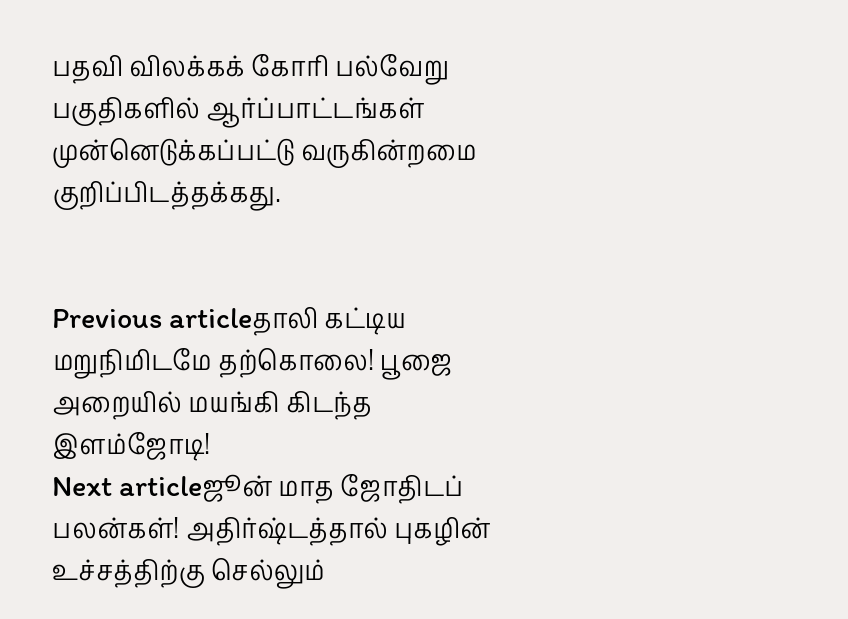பதவி விலக்கக் கோரி பல்வேறு பகுதிகளில் ஆர்ப்பாட்டங்கள் முன்னெடுக்கப்பட்டு வருகின்றமை குறிப்பிடத்தக்கது.


Previous articleதாலி கட்டிய மறுநிமிடமே தற்கொலை! பூஜை அறையில் மயங்கி கிடந்த இளம்ஜோடி!
Next articleஜூன் மாத ஜோதிடப் பலன்கள்! அதிர்ஷ்டத்தால் புகழின் உச்சத்திற்கு செல்லும்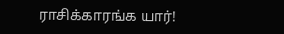ராசிக்காரங்க யார்!